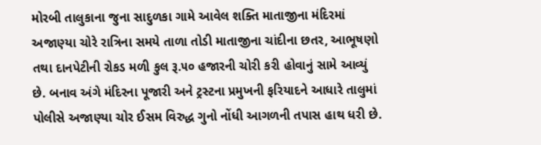મોરબી તાલુકાના જુના સાદુળકા ગામે આવેલ શક્તિ માતાજીના મંદિરમાં અજાણ્યા ચોરે રાત્રિના સમયે તાળા તોડી માતાજીના ચાંદીના છતર, આભૂષણો તથા દાનપેટીની રોકડ મળી કુલ રૂ.૫૦ હજારની ચોરી કરી હોવાનું સામે આવ્યું છે. બનાવ અંગે મંદિરના પૂજારી અને ટ્રસ્ટના પ્રમુખની ફરિયાદને આધારે તાલુમાં પોલીસે અજાણ્યા ચોર ઈસમ વિરુદ્ધ ગુનો નોંધી આગળની તપાસ હાથ ધરી છે.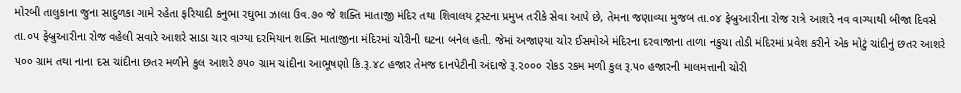મોરબી તાલુકાના જુના સાદુળકા ગામે રહેતા ફરિયાદી કનુભા રઘુભા ઝાલા ઉવ.૭૦ જે શક્તિ માતાજી મંદિર તથા શિવાલય ટ્રસ્ટના પ્રમુખ તરીકે સેવા આપે છે, તેમના જણાવ્યા મુજબ તા.૦૪ ફેબ્રુઆરીના રોજ રાત્રે આશરે નવ વાગ્યાથી બીજા દિવસે તા.૦૫ ફેબ્રુઆરીના રોજ વહેલી સવારે આશરે સાડા ચાર વાગ્યા દરમિયાન શક્તિ માતાજીના મંદિરમાં ચોરીની ઘટના બનેલ હતી. જેમાં અજાણ્યા ચોર ઈસમોએ મંદિરના દરવાજાના તાળા નકુચા તોડી મંદિરમાં પ્રવેશ કરીને એક મોટું ચાંદીનું છતર આશરે ૫૦૦ ગ્રામ તથા નાના દસ ચાંદીના છતર મળીને કુલ આશરે ૭૫૦ ગ્રામ ચાંદીના આભૂષણો કિ.રૂ.૪૮ હજાર તેમજ દાનપેટીની અંદાજે રૂ.૨૦૦૦ રોકડ રકમ મળી કુલ રૂ.૫૦ હજારની માલમત્તાની ચોરી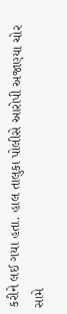કરીને લઈ ગયા હતા. હાલ તાલુકા પોલીસે આરોપી અજાણ્યા ચોર સામે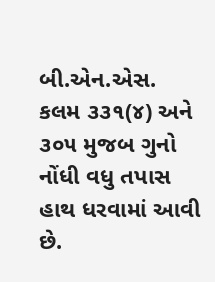બી.એન.એસ. કલમ ૩૩૧(૪) અને ૩૦૫ મુજબ ગુનો નોંધી વધુ તપાસ હાથ ધરવામાં આવી છે.